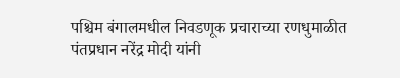पश्चिम बंगालमधील निवडणूक प्रचाराच्या रणधुमाळीत पंतप्रधान नरेंद्र मोदी यांनी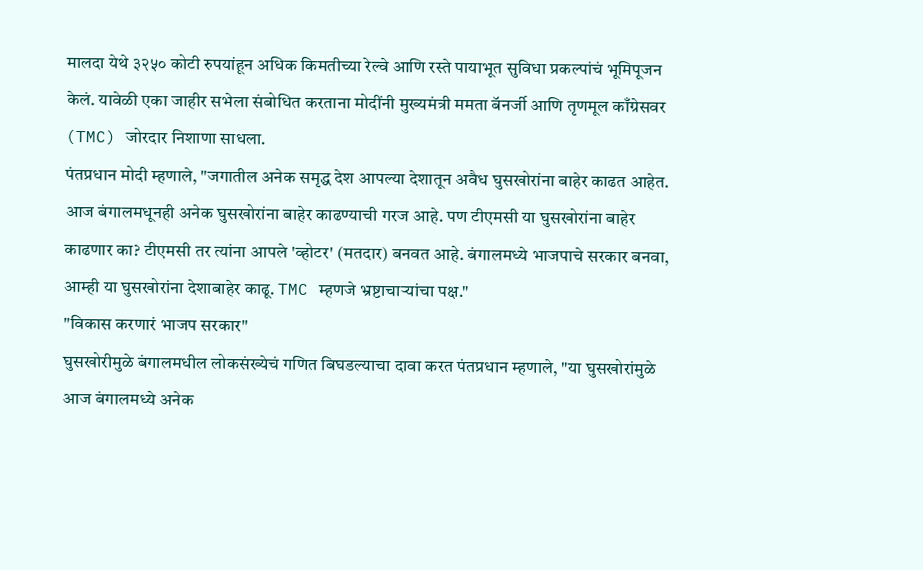मालदा येथे ३२५० कोटी रुपयांहून अधिक किमतीच्या रेल्वे आणि रस्ते पायाभूत सुविधा प्रकल्पांचं भूमिपूजन केलं. यावेळी एका जाहीर सभेला संबोधित करताना मोदींनी मुख्यमंत्री ममता बॅनर्जी आणि तृणमूल काँग्रेसवर (TMC) जोरदार निशाणा साधला.
पंतप्रधान मोदी म्हणाले, "जगातील अनेक समृद्ध देश आपल्या देशातून अवैध घुसखोरांना बाहेर काढत आहेत. आज बंगालमधूनही अनेक घुसखोरांना बाहेर काढण्याची गरज आहे. पण टीएमसी या घुसखोरांना बाहेर काढणार का? टीएमसी तर त्यांना आपले 'व्होटर' (मतदार) बनवत आहे. बंगालमध्ये भाजपाचे सरकार बनवा, आम्ही या घुसखोरांना देशाबाहेर काढू. TMC म्हणजे भ्रष्टाचाऱ्यांचा पक्ष."
"विकास करणारं भाजप सरकार"
घुसखोरीमुळे बंगालमधील लोकसंख्येचं गणित बिघडल्याचा दावा करत पंतप्रधान म्हणाले, "या घुसखोरांमुळे आज बंगालमध्ये अनेक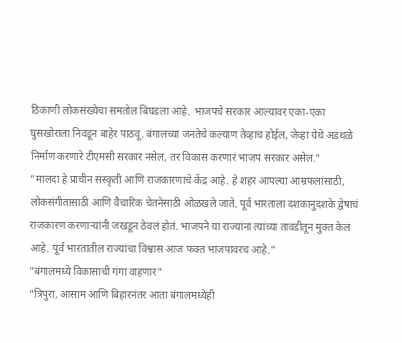ठिकाणी लोकसंख्येचा समतोल बिघडला आहे. भाजपचे सरकार आल्यावर एका-एका घुसखोराला निवडून बाहेर पाठवू. बंगालच्या जनतेचे कल्याण तेव्हाच होईल, जेव्हा येथे अडथळे निर्माण करणारे टीएमसी सरकार नसेल, तर विकास करणारं भाजप सरकार असेल."
"मालदा हे प्राचीन संस्कृती आणि राजकारणाचे केंद्र आहे. हे शहर आपल्या आम्रफलांसाठी, लोकसंगीतासाठी आणि वैचारिक चेतनेसाठी ओळखले जाते. पूर्व भारताला दशकानुदशके द्वेषाचं राजकारण करणाऱ्यांनी जखडून ठेवलं होतं. भाजपने या राज्यांना त्यांच्या तावडीतून मुक्त केलं आहे. पूर्व भारतातील राज्यांचा विश्वास आज फक्त भाजपावरच आहे."
"बंगालमध्ये विकासाची गंगा वाहणार"
"त्रिपुरा, आसाम आणि बिहारनंतर आता बंगालमध्येही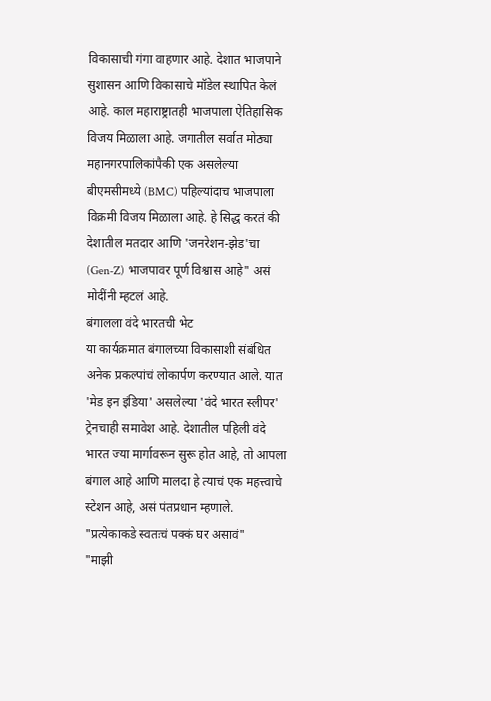विकासाची गंगा वाहणार आहे. देशात भाजपाने सुशासन आणि विकासाचे मॉडेल स्थापित केलं आहे. काल महाराष्ट्रातही भाजपाला ऐतिहासिक विजय मिळाला आहे. जगातील सर्वात मोठ्या महानगरपालिकांपैकी एक असलेल्या बीएमसीमध्ये (BMC) पहिल्यांदाच भाजपाला विक्रमी विजय मिळाला आहे. हे सिद्ध करतं की देशातील मतदार आणि 'जनरेशन-झेड'चा (Gen-Z) भाजपावर पूर्ण विश्वास आहे" असं मोदींनी म्हटलं आहे.
बंगालला वंदे भारतची भेट
या कार्यक्रमात बंगालच्या विकासाशी संबंधित अनेक प्रकल्पांचं लोकार्पण करण्यात आले. यात 'मेड इन इंडिया' असलेल्या 'वंदे भारत स्लीपर' ट्रेनचाही समावेश आहे. देशातील पहिली वंदे भारत ज्या मार्गावरून सुरू होत आहे, तो आपला बंगाल आहे आणि मालदा हे त्याचं एक महत्त्वाचे स्टेशन आहे, असं पंतप्रधान म्हणाले.
"प्रत्येकाकडे स्वतःचं पक्कं घर असावं"
"माझी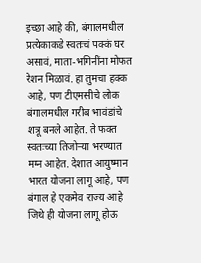इच्छा आहे की, बंगालमधील प्रत्येकाकडे स्वतःचं पक्कं घर असावं, माता-भगिनींना मोफत रेशन मिळावं. हा तुमचा हक्क आहे, पण टीएमसीचे लोक बंगालमधील गरीब भावंडांचे शत्रू बनले आहेत. ते फक्त स्वतःच्या तिजोऱ्या भरण्यात मग्न आहेत. देशात आयुष्मान भारत योजना लागू आहे, पण बंगाल हे एकमेव राज्य आहे जिथे ही योजना लागू होऊ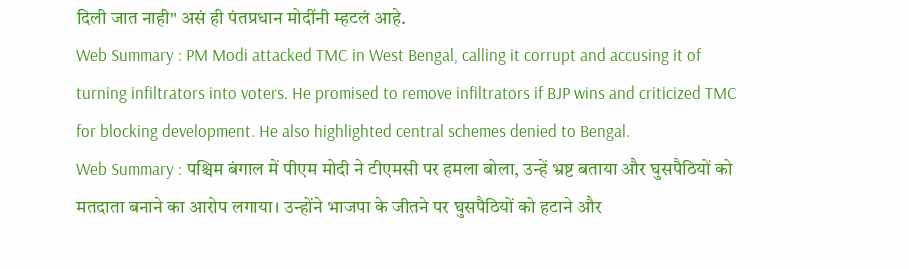दिली जात नाही" असं ही पंतप्रधान मोदींनी म्हटलं आहे.
Web Summary : PM Modi attacked TMC in West Bengal, calling it corrupt and accusing it of turning infiltrators into voters. He promised to remove infiltrators if BJP wins and criticized TMC for blocking development. He also highlighted central schemes denied to Bengal.
Web Summary : पश्चिम बंगाल में पीएम मोदी ने टीएमसी पर हमला बोला, उन्हें भ्रष्ट बताया और घुसपैठियों को मतदाता बनाने का आरोप लगाया। उन्होंने भाजपा के जीतने पर घुसपैठियों को हटाने और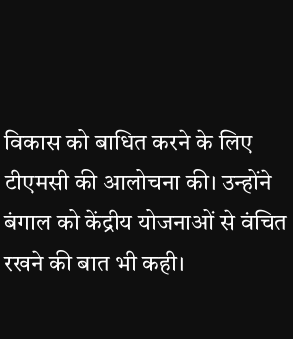विकास को बाधित करने के लिए टीएमसी की आलोचना की। उन्होंने बंगाल को केंद्रीय योजनाओं से वंचित रखने की बात भी कही।